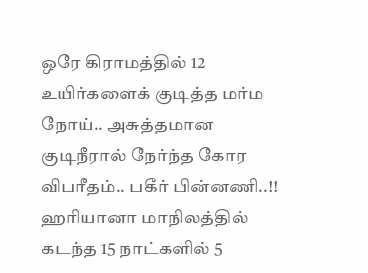ஒரே கிராமத்தில் 12 உயிர்களைக் குடித்த மர்ம நோய்.. அசுத்தமான குடிநீரால் நேர்ந்த கோர விபரீதம்.. பகீர் பின்னணி..!!
ஹரியானா மாநிலத்தில் கடந்த 15 நாட்களில் 5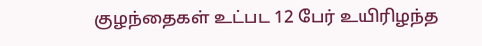குழந்தைகள் உட்பட 12 பேர் உயிரிழந்த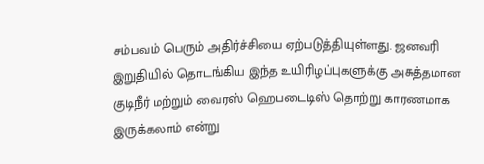சம்பவம் பெரும் அதிர்ச்சியை ஏற்படுத்தியுள்ளது. ஜனவரி இறுதியில் தொடங்கிய இந்த உயிரிழப்புகளுக்கு அசுத்தமான குடிநீர் மற்றும் வைரஸ் ஹெபடைடிஸ் தொற்று காரணமாக இருக்கலாம் என்று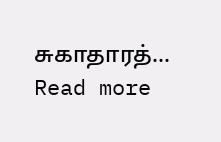சுகாதாரத்…
Read more